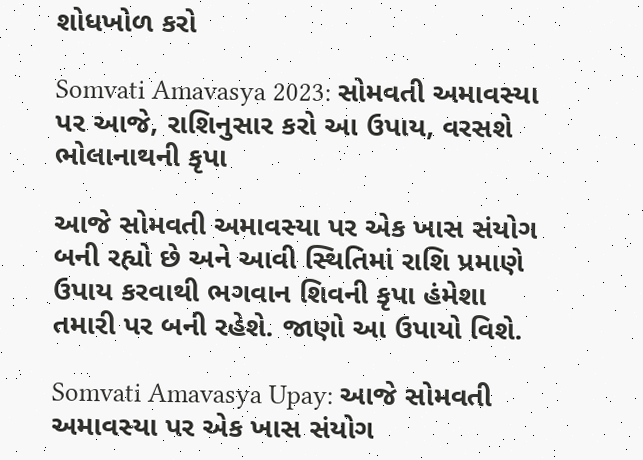શોધખોળ કરો

Somvati Amavasya 2023: સોમવતી અમાવસ્યા પર આજે, રાશિનુસાર કરો આ ઉપાય, વરસશે ભોલાનાથની કૃપા

આજે સોમવતી અમાવસ્યા પર એક ખાસ સંયોગ બની રહ્યો છે અને આવી સ્થિતિમાં રાશિ પ્રમાણે ઉપાય કરવાથી ભગવાન શિવની કૃપા હંમેશા તમારી પર બની રહેશે. જાણો આ ઉપાયો વિશે.

Somvati Amavasya Upay: આજે સોમવતી અમાવસ્યા પર એક ખાસ સંયોગ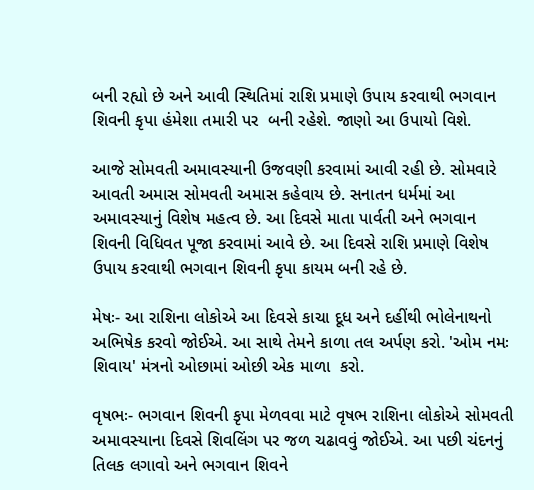બની રહ્યો છે અને આવી સ્થિતિમાં રાશિ પ્રમાણે ઉપાય કરવાથી ભગવાન શિવની કૃપા હંમેશા તમારી પર  બની રહેશે. જાણો આ ઉપાયો વિશે.

આજે સોમવતી અમાવસ્યાની ઉજવણી કરવામાં આવી રહી છે. સોમવારે આવતી અમાસ સોમવતી અમાસ કહેવાય છે. સનાતન ધર્મમાં આ અમાવસ્યાનું વિશેષ મહત્વ છે. આ દિવસે માતા પાર્વતી અને ભગવાન શિવની વિધિવત પૂજા કરવામાં આવે છે. આ દિવસે રાશિ પ્રમાણે વિશેષ ઉપાય કરવાથી ભગવાન શિવની કૃપા કાયમ બની રહે છે.

મેષઃ- આ રાશિના લોકોએ આ દિવસે કાચા દૂધ અને દહીંથી ભોલેનાથનો અભિષેક કરવો જોઈએ. આ સાથે તેમને કાળા તલ અર્પણ કરો. 'ઓમ નમઃ શિવાય' મંત્રનો ઓછામાં ઓછી એક માળા  કરો.

વૃષભઃ- ભગવાન શિવની કૃપા મેળવવા માટે વૃષભ રાશિના લોકોએ સોમવતી અમાવસ્યાના દિવસે શિવલિંગ પર જળ ચઢાવવું જોઈએ. આ પછી ચંદનનું તિલક લગાવો અને ભગવાન શિવને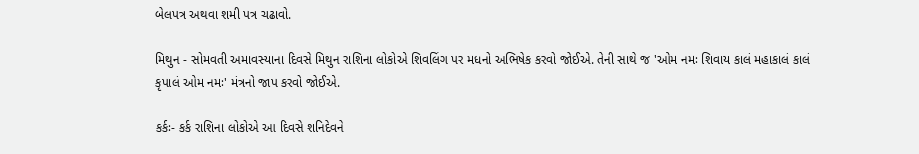બેલપત્ર અથવા શમી પત્ર ચઢાવો.

મિથુન - સોમવતી અમાવસ્યાના દિવસે મિથુન રાશિના લોકોએ શિવલિંગ પર મધનો અભિષેક કરવો જોઈએ. તેની સાથે જ 'ઓમ નમઃ શિવાય કાલં મહાકાલં કાલં કૃપાલં ઓમ નમઃ' મંત્રનો જાપ કરવો જોઈએ.

કર્કઃ- કર્ક રાશિના લોકોએ આ દિવસે શનિદેવને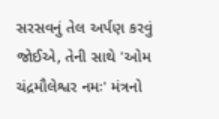સરસવનું તેલ અર્પણ કરવું જોઈએ, તેની સાથે 'ઓમ ચંદ્રમૌલેશ્વર નમઃ' મંત્રનો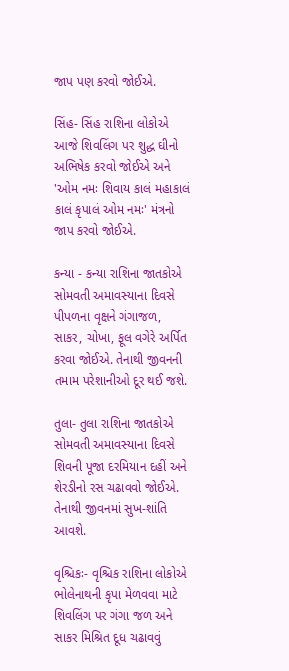જાપ પણ કરવો જોઈએ.

સિંહ- સિંહ રાશિના લોકોએ આજે શિવલિંગ પર શુદ્ધ ઘીનો અભિષેક કરવો જોઈએ અને 'ઓમ નમઃ શિવાય કાલં મહાકાલં કાલં કૃપાલં ઓમ નમઃ' મંત્રનો જાપ કરવો જોઈએ.

કન્યા - કન્યા રાશિના જાતકોએ સોમવતી અમાવસ્યાના દિવસે પીપળના વૃક્ષને ગંગાજળ, સાકર, ચોખા, ફૂલ વગેરે અર્પિત કરવા જોઈએ. તેનાથી જીવનની તમામ પરેશાનીઓ દૂર થઈ જશે.

તુલા- તુલા રાશિના જાતકોએ સોમવતી અમાવસ્યાના દિવસે શિવની પૂજા દરમિયાન દહીં અને શેરડીનો રસ ચઢાવવો જોઈએ. તેનાથી જીવનમાં સુખ-શાંતિ આવશે.

વૃશ્ચિકઃ- વૃશ્ચિક રાશિના લોકોએ ભોલેનાથની કૃપા મેળવવા માટે શિવલિંગ પર ગંગા જળ અને સાકર મિશ્રિત દૂધ ચઢાવવું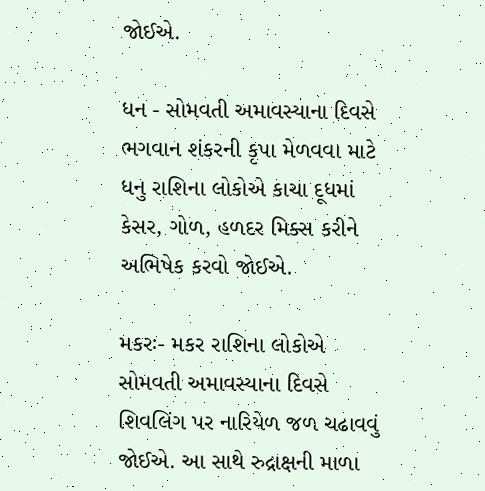જોઈએ.

ધન - સોમવતી અમાવસ્યાના દિવસે ભગવાન શંકરની કૃપા મેળવવા માટે ધનુ રાશિના લોકોએ કાચા દૂધમાં કેસર, ગોળ, હળદર મિક્સ કરીને અભિષેક કરવો જોઈએ.

મકરઃ- મકર રાશિના લોકોએ સોમવતી અમાવસ્યાના દિવસે શિવલિંગ પર નારિયેળ જળ ચઢાવવું જોઈએ. આ સાથે રુદ્રાક્ષની માળા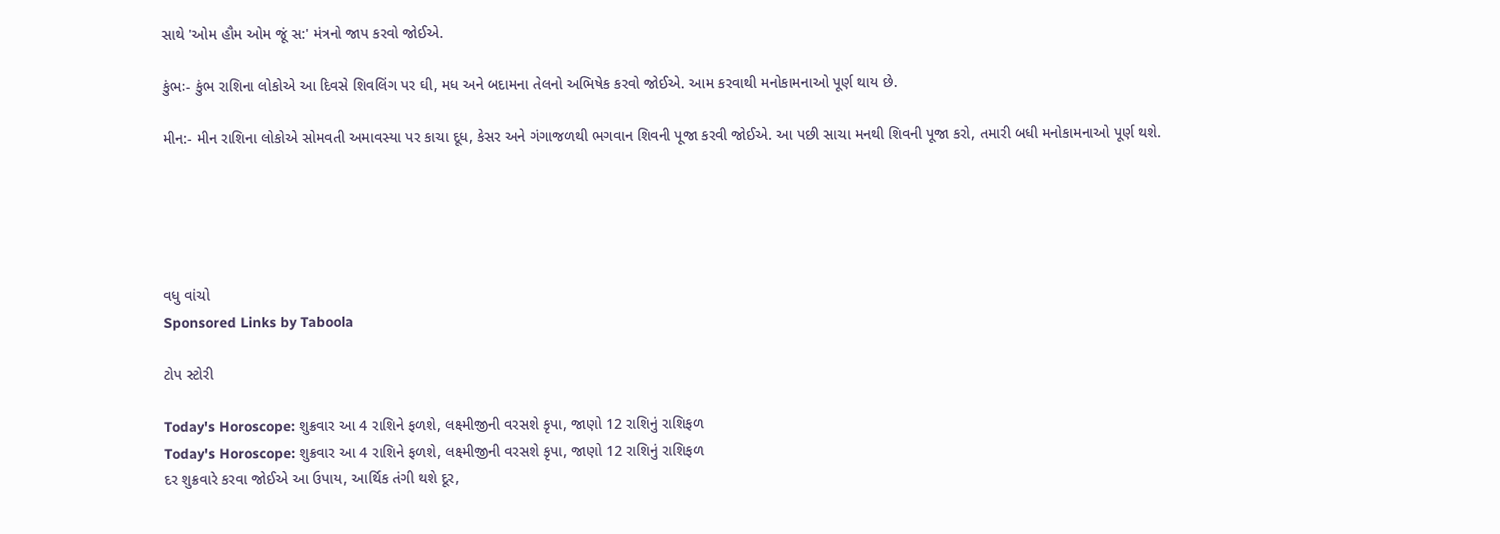સાથે 'ઓમ હૌમ ઓમ જૂં સ:' મંત્રનો જાપ કરવો જોઈએ.

કુંભઃ- કુંભ રાશિના લોકોએ આ દિવસે શિવલિંગ પર ઘી, મધ અને બદામના તેલનો અભિષેક કરવો જોઈએ. આમ કરવાથી મનોકામનાઓ પૂર્ણ થાય છે.

મીન:- મીન રાશિના લોકોએ સોમવતી અમાવસ્યા પર કાચા દૂધ, કેસર અને ગંગાજળથી ભગવાન શિવની પૂજા કરવી જોઈએ. આ પછી સાચા મનથી શિવની પૂજા કરો, તમારી બધી મનોકામનાઓ પૂર્ણ થશે.





વધુ વાંચો
Sponsored Links by Taboola

ટોપ સ્ટોરી

Today's Horoscope: શુક્રવાર આ 4 રાશિને ફળશે, લક્ષ્મીજીની વરસશે કૃપા, જાણો 12 રાશિનું રાશિફળ
Today's Horoscope: શુક્રવાર આ 4 રાશિને ફળશે, લક્ષ્મીજીની વરસશે કૃપા, જાણો 12 રાશિનું રાશિફળ
દર શુક્રવારે કરવા જોઈએ આ ઉપાય, આર્થિક તંગી થશે દૂર,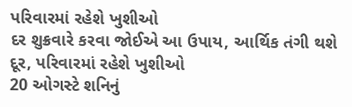પરિવારમાં રહેશે ખુશીઓ
દર શુક્રવારે કરવા જોઈએ આ ઉપાય, આર્થિક તંગી થશે દૂર, પરિવારમાં રહેશે ખુશીઓ
20 ઓગસ્ટે શનિનું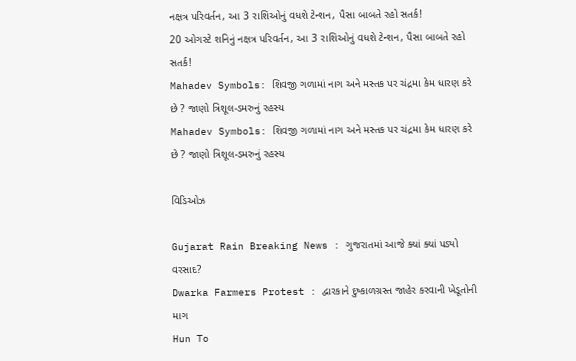નક્ષત્ર પરિવર્તન, આ 3 રાશિઓનું વધશે ટેન્શન, પૈસા બાબતે રહો સતર્ક!
20 ઓગસ્ટે શનિનું નક્ષત્ર પરિવર્તન, આ 3 રાશિઓનું વધશે ટેન્શન, પૈસા બાબતે રહો સતર્ક!
Mahadev Symbols: શિવજી ગળામાં નાગ અને મસ્તક પર ચંદ્રમા કેમ ધારણ કરે છે ? જાણો ત્રિશૂલ-ડમરુનું રહસ્ય
Mahadev Symbols: શિવજી ગળામાં નાગ અને મસ્તક પર ચંદ્રમા કેમ ધારણ કરે છે ? જાણો ત્રિશૂલ-ડમરુનું રહસ્ય

વિડિઓઝ

Gujarat Rain Breaking News : ગુજરાતમાં આજે ક્યાં ક્યાં પડ્યો વરસાદ?
Dwarka Farmers Protest : દ્વારકાને દુષ્કાળગ્રસ્ત જાહેર કરવાની ખેડૂતોની માગ
Hun To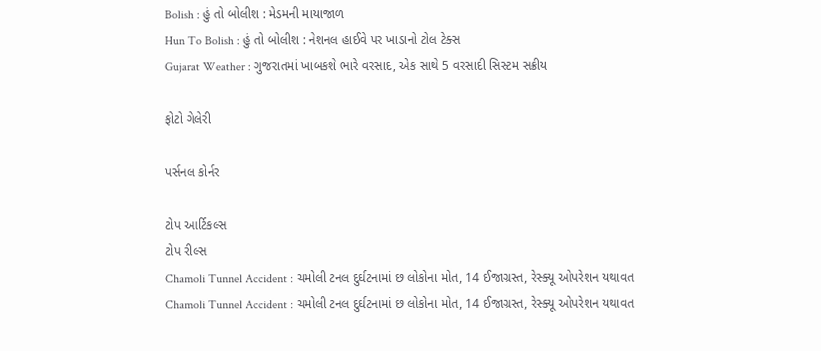Bolish : હું તો બોલીશ : મેડમની માયાજાળ
Hun To Bolish : હું તો બોલીશ : નેશનલ હાઈવે પર ખાડાનો ટોલ ટેક્સ
Gujarat Weather : ગુજરાતમાં ખાબકશે ભારે વરસાદ, એક સાથે 5 વરસાદી સિસ્ટમ સક્રીય

ફોટો ગેલેરી

પર્સનલ કોર્નર

ટોપ આર્ટિકલ્સ
ટોપ રીલ્સ
Chamoli Tunnel Accident : ચમોલી ટનલ દુર્ઘટનામાં છ લોકોના મોત, 14 ઈજાગ્રસ્ત, રેસ્ક્યૂ ઓપરેશન યથાવત
Chamoli Tunnel Accident : ચમોલી ટનલ દુર્ઘટનામાં છ લોકોના મોત, 14 ઈજાગ્રસ્ત, રેસ્ક્યૂ ઓપરેશન યથાવત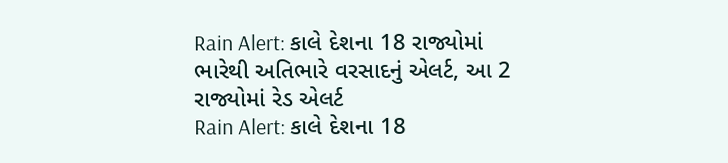Rain Alert: કાલે દેશના 18 રાજ્યોમાં ભારેથી અતિભારે વરસાદનું એલર્ટ, આ 2 રાજ્યોમાં રેડ એલર્ટ
Rain Alert: કાલે દેશના 18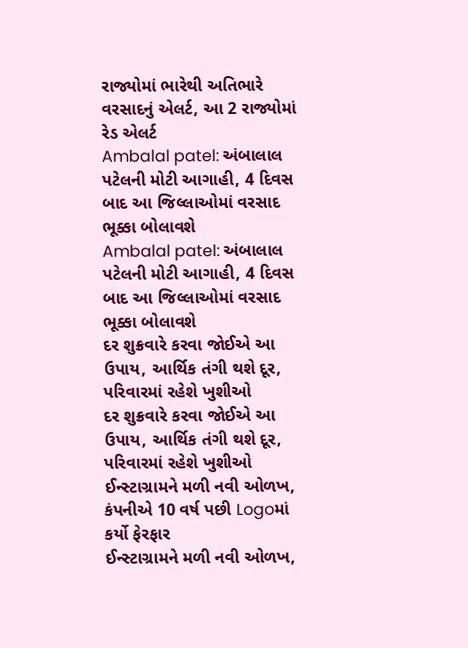રાજ્યોમાં ભારેથી અતિભારે વરસાદનું એલર્ટ, આ 2 રાજ્યોમાં રેડ એલર્ટ
Ambalal patel: અંબાલાલ પટેલની મોટી આગાહી, 4 દિવસ બાદ આ જિલ્લાઓમાં વરસાદ ભૂક્કા બોલાવશે
Ambalal patel: અંબાલાલ પટેલની મોટી આગાહી, 4 દિવસ બાદ આ જિલ્લાઓમાં વરસાદ ભૂક્કા બોલાવશે
દર શુક્રવારે કરવા જોઈએ આ ઉપાય, આર્થિક તંગી થશે દૂર, પરિવારમાં રહેશે ખુશીઓ
દર શુક્રવારે કરવા જોઈએ આ ઉપાય, આર્થિક તંગી થશે દૂર, પરિવારમાં રહેશે ખુશીઓ
ઈન્સ્ટાગ્રામને મળી નવી ઓળખ, કંપનીએ 10 વર્ષ પછી Logoમાં કર્યો ફેરફાર
ઈન્સ્ટાગ્રામને મળી નવી ઓળખ,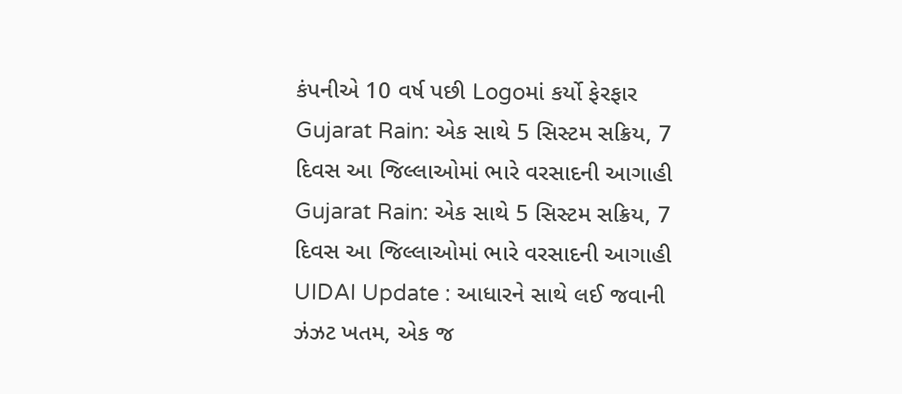કંપનીએ 10 વર્ષ પછી Logoમાં કર્યો ફેરફાર
Gujarat Rain: એક સાથે 5 સિસ્ટમ સક્રિય, 7 દિવસ આ જિલ્લાઓમાં ભારે વરસાદની આગાહી
Gujarat Rain: એક સાથે 5 સિસ્ટમ સક્રિય, 7 દિવસ આ જિલ્લાઓમાં ભારે વરસાદની આગાહી
UIDAI Update : આધારને સાથે લઈ જવાની ઝંઝટ ખતમ, એક જ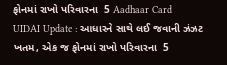ફોનમાં રાખો પરિવારના  5 Aadhaar Card
UIDAI Update : આધારને સાથે લઈ જવાની ઝંઝટ ખતમ, એક જ ફોનમાં રાખો પરિવારના  5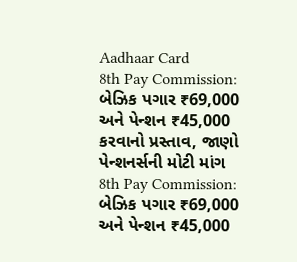Aadhaar Card
8th Pay Commission: બેઝિક પગાર ₹69,000 અને પેન્શન ₹45,000 કરવાનો પ્રસ્તાવ, જાણો પેન્શનર્સની મોટી માંગ
8th Pay Commission: બેઝિક પગાર ₹69,000 અને પેન્શન ₹45,000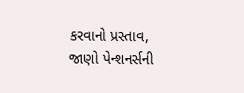કરવાનો પ્રસ્તાવ, જાણો પેન્શનર્સની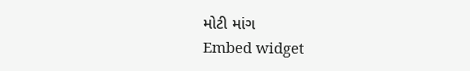મોટી માંગ
Embed widget